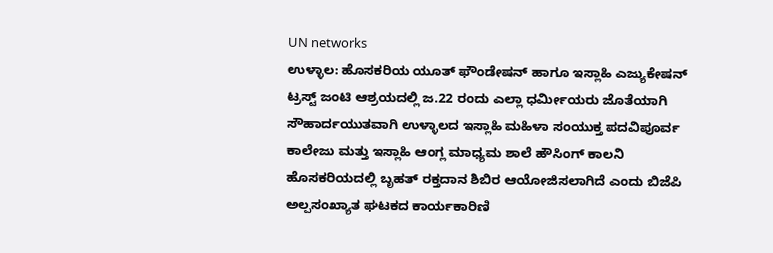UN networks
ಉಳ್ಳಾಲ: ಹೊಸಕರಿಯ ಯೂತ್ ಫೌಂಡೇಷನ್ ಹಾಗೂ ಇಸ್ಲಾಹಿ ಎಜ್ಯುಕೇಷನ್ ಟ್ರಸ್ಟ್ ಜಂಟಿ ಆಶ್ರಯದಲ್ಲಿ ಜ.22 ರಂದು ಎಲ್ಲಾ ಧರ್ಮೀಯರು ಜೊತೆಯಾಗಿ ಸೌಹಾರ್ದಯುತವಾಗಿ ಉಳ್ಳಾಲದ ಇಸ್ಲಾಹಿ ಮಹಿಳಾ ಸಂಯುಕ್ತ ಪದವಿಪೂರ್ವ ಕಾಲೇಜು ಮತ್ತು ಇಸ್ಲಾಹಿ ಆಂಗ್ಲ ಮಾಧ್ಯಮ ಶಾಲೆ ಹೌಸಿಂಗ್ ಕಾಲನಿ ಹೊಸಕರಿಯದಲ್ಲಿ ಬೃಹತ್ ರಕ್ತದಾನ ಶಿಬಿರ ಆಯೋಜಿಸಲಾಗಿದೆ ಎಂದು ಬಿಜೆಪಿ ಅಲ್ಪಸಂಖ್ಯಾತ ಘಟಕದ ಕಾರ್ಯಕಾರಿಣಿ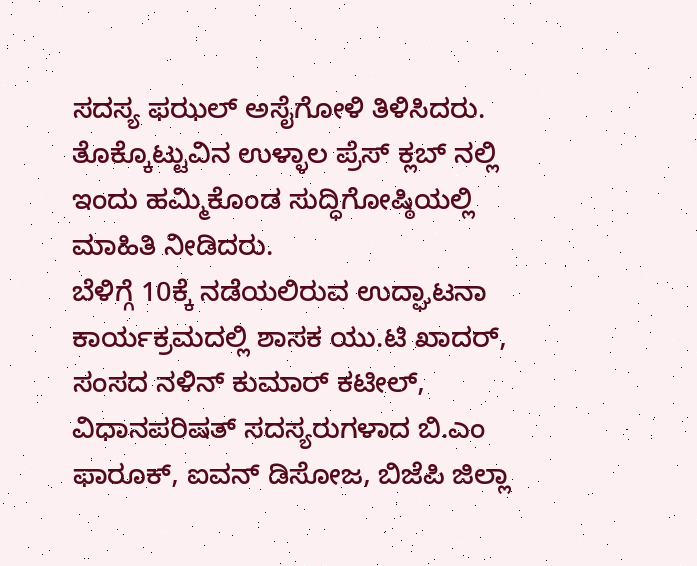ಸದಸ್ಯ ಫಝಲ್ ಅಸೈಗೋಳಿ ತಿಳಿಸಿದರು.
ತೊಕ್ಕೊಟ್ಟುವಿನ ಉಳ್ಳಾಲ ಪ್ರೆಸ್ ಕ್ಲಬ್ ನಲ್ಲಿ ಇಂದು ಹಮ್ಮಿಕೊಂಡ ಸುದ್ಧಿಗೋಷ್ಠಿಯಲ್ಲಿ ಮಾಹಿತಿ ನೀಡಿದರು.
ಬೆಳಿಗ್ಗೆ 10ಕ್ಕೆ ನಡೆಯಲಿರುವ ಉದ್ಘಾಟನಾ ಕಾರ್ಯಕ್ರಮದಲ್ಲಿ ಶಾಸಕ ಯು.ಟಿ ಖಾದರ್, ಸಂಸದ ನಳಿನ್ ಕುಮಾರ್ ಕಟೀಲ್, ವಿಧಾನಪರಿಷತ್ ಸದಸ್ಯರುಗಳಾದ ಬಿ.ಎಂ ಫಾರೂಕ್, ಐವನ್ ಡಿಸೋಜ, ಬಿಜೆಪಿ ಜಿಲ್ಲಾ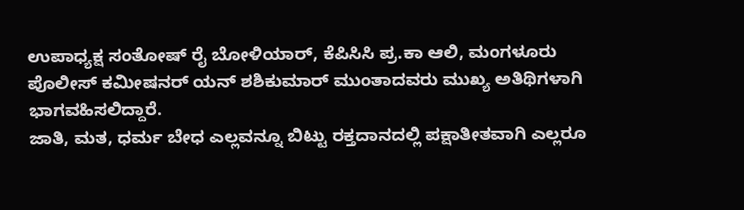ಉಪಾಧ್ಯಕ್ಷ ಸಂತೋಷ್ ರೈ ಬೋಳಿಯಾರ್, ಕೆಪಿಸಿಸಿ ಪ್ರ.ಕಾ ಆಲಿ, ಮಂಗಳೂರು ಪೊಲೀಸ್ ಕಮೀಷನರ್ ಯನ್ ಶಶಿಕುಮಾರ್ ಮುಂತಾದವರು ಮುಖ್ಯ ಅತಿಥಿಗಳಾಗಿ ಭಾಗವಹಿಸಲಿದ್ದಾರೆ.
ಜಾತಿ, ಮತ, ಧರ್ಮ ಬೇಧ ಎಲ್ಲವನ್ನೂ ಬಿಟ್ಟು ರಕ್ತದಾನದಲ್ಲಿ ಪಕ್ಷಾತೀತವಾಗಿ ಎಲ್ಲರೂ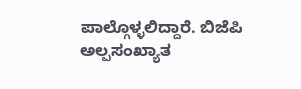ಪಾಲ್ಗೊಳ್ಳಲಿದ್ದಾರೆ. ಬಿಜೆಪಿ ಅಲ್ಪಸಂಖ್ಯಾತ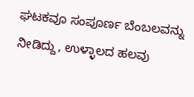ಘಟಕವೂ ಸಂಪೂರ್ಣ ಬೆಂಬಲವನ್ನು ನೀಡಿದ್ದು, ಉಳ್ಳಾಲದ ಹಲವು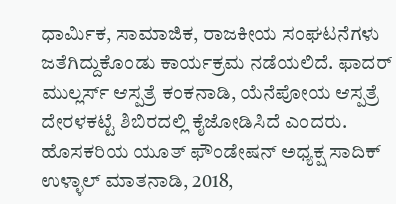ಧಾರ್ಮಿಕ, ಸಾಮಾಜಿಕ, ರಾಜಕೀಯ ಸಂಘಟನೆಗಳು ಜತೆಗಿದ್ದುಕೊಂಡು ಕಾರ್ಯಕ್ರಮ ನಡೆಯಲಿದೆ. ಫಾದರ್ ಮುಲ್ಲರ್ಸ್ ಆಸ್ಪತ್ರೆ ಕಂಕನಾಡಿ, ಯೆನೆಪೋಯ ಆಸ್ಪತ್ರೆ ದೇರಳಕಟ್ಟೆ ಶಿಬಿರದಲ್ಲಿ ಕೈಜೋಡಿಸಿದೆ ಎಂದರು.
ಹೊಸಕರಿಯ ಯೂತ್ ಫೌಂಡೇಷನ್ ಅಧ್ಯಕ್ಷ ಸಾದಿಕ್ ಉಳ್ಳಾಲ್ ಮಾತನಾಡಿ, 2018,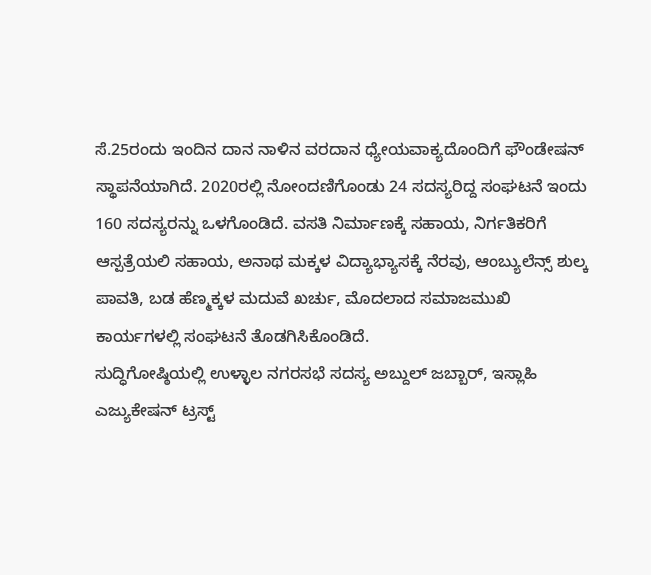ಸೆ.25ರಂದು ಇಂದಿನ ದಾನ ನಾಳಿನ ವರದಾನ ಧ್ಯೇಯವಾಕ್ಯದೊಂದಿಗೆ ಫೌಂಡೇಷನ್ ಸ್ಥಾಪನೆಯಾಗಿದೆ. 2020ರಲ್ಲಿ ನೋಂದಣಿಗೊಂಡು 24 ಸದಸ್ಯರಿದ್ದ ಸಂಘಟನೆ ಇಂದು 160 ಸದಸ್ಯರನ್ನು ಒಳಗೊಂಡಿದೆ. ವಸತಿ ನಿರ್ಮಾಣಕ್ಕೆ ಸಹಾಯ, ನಿರ್ಗತಿಕರಿಗೆ ಆಸ್ಪತ್ರೆಯಲಿ ಸಹಾಯ, ಅನಾಥ ಮಕ್ಕಳ ವಿದ್ಯಾಭ್ಯಾಸಕ್ಕೆ ನೆರವು, ಆಂಬ್ಯುಲೆನ್ಸ್ ಶುಲ್ಕ ಪಾವತಿ, ಬಡ ಹೆಣ್ಮಕ್ಕಳ ಮದುವೆ ಖರ್ಚು, ಮೊದಲಾದ ಸಮಾಜಮುಖಿ ಕಾರ್ಯಗಳಲ್ಲಿ ಸಂಘಟನೆ ತೊಡಗಿಸಿಕೊಂಡಿದೆ.
ಸುದ್ಧಿಗೋಷ್ಠಿಯಲ್ಲಿ ಉಳ್ಳಾಲ ನಗರಸಭೆ ಸದಸ್ಯ ಅಬ್ದುಲ್ ಜಬ್ಬಾರ್, ಇಸ್ಲಾಹಿ ಎಜ್ಯುಕೇಷನ್ ಟ್ರಸ್ಟ್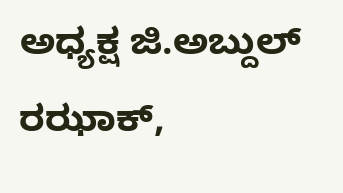ಅಧ್ಯಕ್ಷ ಜಿ.ಅಬ್ದುಲ್ ರಝಾಕ್,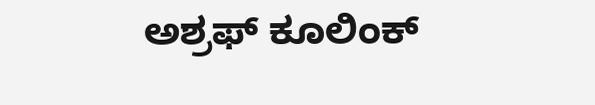ಅಶ್ರಫ್ ಕೂಲಿಂಕ್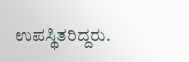ಉಪಸ್ಥಿತರಿದ್ದರು.